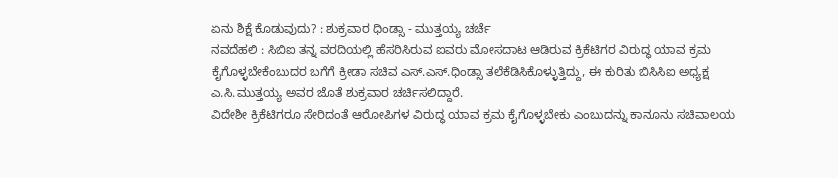ಏನು ಶಿಕ್ಷೆ ಕೊಡುವುದು? : ಶುಕ್ರವಾರ ಧಿಂಡ್ಸಾ - ಮುತ್ತಯ್ಯ ಚರ್ಚೆ
ನವದೆಹಲಿ : ಸಿಬಿಐ ತನ್ನ ವರದಿಯಲ್ಲಿ ಹೆಸರಿಸಿರುವ ಐವರು ಮೋಸದಾಟ ಆಡಿರುವ ಕ್ರಿಕೆಟಿಗರ ವಿರುದ್ಧ ಯಾವ ಕ್ರಮ ಕೈಗೊಳ್ಳಬೇಕೆಂಬುದರ ಬಗೆಗೆ ಕ್ರೀಡಾ ಸಚಿವ ಎಸ್.ಎಸ್.ಧಿಂಡ್ಸಾ ತಲೆಕೆಡಿಸಿಕೊಳ್ಳುತ್ತಿದ್ದು, ಈ ಕುರಿತು ಬಿಸಿಸಿಐ ಅಧ್ಯಕ್ಷ ಎ.ಸಿ.ಮುತ್ತಯ್ಯ ಅವರ ಜೊತೆ ಶುಕ್ರವಾರ ಚರ್ಚಿಸಲಿದ್ದಾರೆ.
ವಿದೇಶೀ ಕ್ರಿಕೆಟಿಗರೂ ಸೇರಿದಂತೆ ಆರೋಪಿಗಳ ವಿರುದ್ಧ ಯಾವ ಕ್ರಮ ಕೈಗೊಳ್ಳಬೇಕು ಎಂಬುದನ್ನು ಕಾನೂನು ಸಚಿವಾಲಯ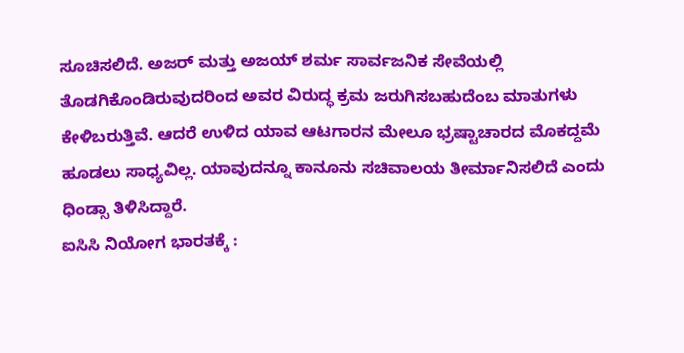ಸೂಚಿಸಲಿದೆ. ಅಜರ್ ಮತ್ತು ಅಜಯ್ ಶರ್ಮ ಸಾರ್ವಜನಿಕ ಸೇವೆಯಲ್ಲಿ ತೊಡಗಿಕೊಂಡಿರುವುದರಿಂದ ಅವರ ವಿರುದ್ಧ ಕ್ರಮ ಜರುಗಿಸಬಹುದೆಂಬ ಮಾತುಗಳು ಕೇಳಿಬರುತ್ತಿವೆ. ಆದರೆ ಉಳಿದ ಯಾವ ಆಟಗಾರನ ಮೇಲೂ ಭ್ರಷ್ಟಾಚಾರದ ಮೊಕದ್ದಮೆ ಹೂಡಲು ಸಾಧ್ಯವಿಲ್ಲ. ಯಾವುದನ್ನೂ ಕಾನೂನು ಸಚಿವಾಲಯ ತೀರ್ಮಾನಿಸಲಿದೆ ಎಂದು ಧಿಂಡ್ಸಾ ತಿಳಿಸಿದ್ದಾರೆ.
ಐಸಿಸಿ ನಿಯೋಗ ಭಾರತಕ್ಕೆ :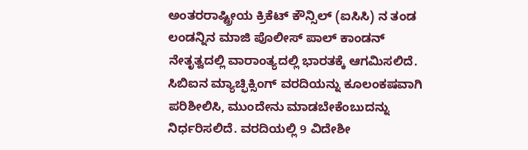ಅಂತರರಾಷ್ಟ್ರೀಯ ಕ್ರಿಕೆಟ್ ಕೌನ್ಸಿಲ್ (ಐಸಿಸಿ) ನ ತಂಡ ಲಂಡನ್ನಿನ ಮಾಜಿ ಪೊಲೀಸ್ ಪಾಲ್ ಕಾಂಡನ್ ನೇತೃತ್ವದಲ್ಲಿ ವಾರಾಂತ್ಯದಲ್ಲಿ ಭಾರತಕ್ಕೆ ಆಗಮಿಸಲಿದೆ. ಸಿಬಿಐನ ಮ್ಯಾಚ್ಫಿಕ್ಸಿಂಗ್ ವರದಿಯನ್ನು ಕೂಲಂಕಷವಾಗಿ ಪರಿಶೀಲಿಸಿ, ಮುಂದೇನು ಮಾಡಬೇಕೆಂಬುದನ್ನು ನಿರ್ಧರಿಸಲಿದೆ. ವರದಿಯಲ್ಲಿ 9 ವಿದೇಶೀ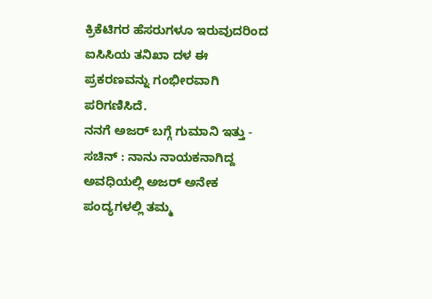ಕ್ರಿಕೆಟಿಗರ ಹೆಸರುಗಳೂ ಇರುವುದರಿಂದ ಐಸಿಸಿಯ ತನಿಖಾ ದಳ ಈ ಪ್ರಕರಣವನ್ನು ಗಂಭೀರವಾಗಿ ಪರಿಗಣಿಸಿದೆ.
ನನಗೆ ಅಜರ್ ಬಗ್ಗೆ ಗುಮಾನಿ ಇತ್ತು - ಸಚಿನ್ : ನಾನು ನಾಯಕನಾಗಿದ್ದ ಅವಧಿಯಲ್ಲಿ ಅಜರ್ ಅನೇಕ ಪಂದ್ಯಗಳಲ್ಲಿ ತಮ್ಮ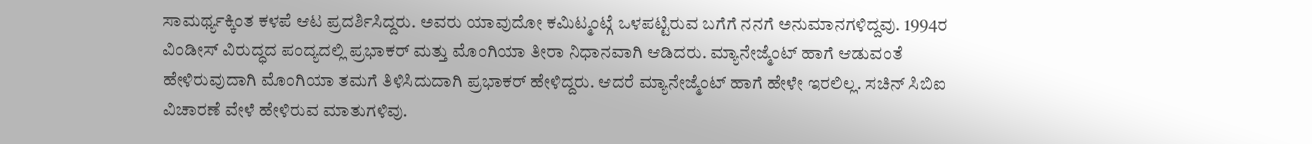ಸಾಮರ್ಥ್ಯಕ್ಕಿಂತ ಕಳಪೆ ಆಟ ಪ್ರದರ್ಶಿಸಿದ್ದರು. ಅವರು ಯಾವುದೋ ಕಮಿಟ್ಮಂಟ್ಗೆ ಒಳಪಟ್ಟಿರುವ ಬಗೆಗೆ ನನಗೆ ಅನುಮಾನಗಳಿದ್ದವು. 1994ರ ವಿಂಡೀಸ್ ವಿರುದ್ಧದ ಪಂದ್ಯದಲ್ಲಿ ಪ್ರಭಾಕರ್ ಮತ್ತು ಮೊಂಗಿಯಾ ತೀರಾ ನಿಧಾನವಾಗಿ ಆಡಿದರು. ಮ್ಯಾನೇಜ್ಮೆಂಟ್ ಹಾಗೆ ಆಡುವಂತೆ ಹೇಳಿರುವುದಾಗಿ ಮೊಂಗಿಯಾ ತಮಗೆ ತಿಳಿಸಿದುದಾಗಿ ಪ್ರಭಾಕರ್ ಹೇಳಿದ್ದರು. ಆದರೆ ಮ್ಯಾನೇಜ್ಮೆಂಟ್ ಹಾಗೆ ಹೇಳೇ ಇರಲಿಲ್ಲ. ಸಚಿನ್ ಸಿಬಿಐ ವಿಚಾರಣೆ ವೇಳೆ ಹೇಳಿರುವ ಮಾತುಗಳಿವು.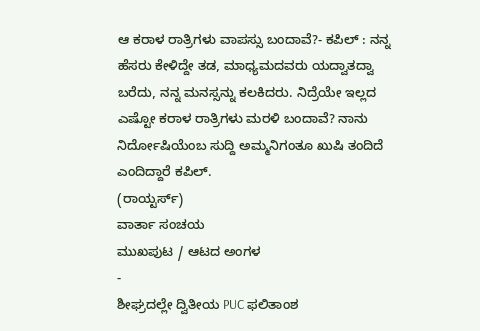ಆ ಕರಾಳ ರಾತ್ರಿಗಳು ವಾಪಸ್ಸು ಬಂದಾವೆ?- ಕಪಿಲ್ : ನನ್ನ ಹೆಸರು ಕೇಳಿದ್ದೇ ತಡ, ಮಾಧ್ಯಮದವರು ಯದ್ವಾತದ್ವಾ ಬರೆದು, ನನ್ನ ಮನಸ್ಸನ್ನು ಕಲಕಿದರು. ನಿದ್ರೆಯೇ ಇಲ್ಲದ ಎಷ್ಟೋ ಕರಾಳ ರಾತ್ರಿಗಳು ಮರಳಿ ಬಂದಾವೆ? ನಾನು ನಿರ್ದೋಷಿಯೆಂಬ ಸುದ್ದಿ ಅಮ್ಮನಿಗಂತೂ ಖುಷಿ ತಂದಿದೆ ಎಂದಿದ್ದಾರೆ ಕಪಿಲ್.
(ರಾಯ್ಟರ್ಸ್)
ವಾರ್ತಾ ಸಂಚಯ
ಮುಖಪುಟ / ಆಟದ ಅಂಗಳ
-
ಶೀಘ್ರದಲ್ಲೇ ದ್ವಿತೀಯ PUC ಫಲಿತಾಂಶ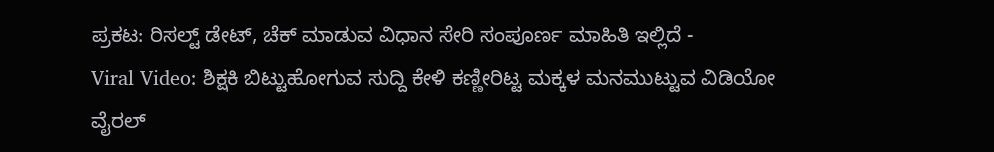ಪ್ರಕಟ: ರಿಸಲ್ಟ್ ಡೇಟ್, ಚೆಕ್ ಮಾಡುವ ವಿಧಾನ ಸೇರಿ ಸಂಪೂರ್ಣ ಮಾಹಿತಿ ಇಲ್ಲಿದೆ -
Viral Video: ಶಿಕ್ಷಕಿ ಬಿಟ್ಟುಹೋಗುವ ಸುದ್ದಿ ಕೇಳಿ ಕಣ್ಣೀರಿಟ್ಟ ಮಕ್ಕಳ ಮನಮುಟ್ಟುವ ವಿಡಿಯೋ ವೈರಲ್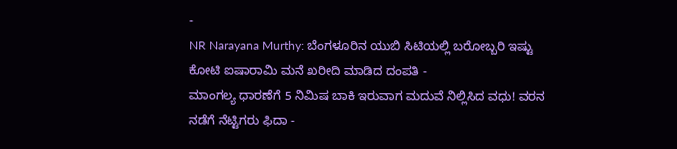-
NR Narayana Murthy: ಬೆಂಗಳೂರಿನ ಯುಬಿ ಸಿಟಿಯಲ್ಲಿ ಬರೋಬ್ಬರಿ ಇಷ್ಟು ಕೋಟಿ ಐಷಾರಾಮಿ ಮನೆ ಖರೀದಿ ಮಾಡಿದ ದಂಪತಿ -
ಮಾಂಗಲ್ಯ ಧಾರಣೆಗೆ 5 ನಿಮಿಷ ಬಾಕಿ ಇರುವಾಗ ಮದುವೆ ನಿಲ್ಲಿಸಿದ ವಧು! ವರನ ನಡೆಗೆ ನೆಟ್ಟಿಗರು ಫಿದಾ -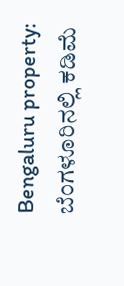Bengaluru property: ಬೆಂಗಳೂರಿನಲ್ಲಿ ಕಡಿಮೆ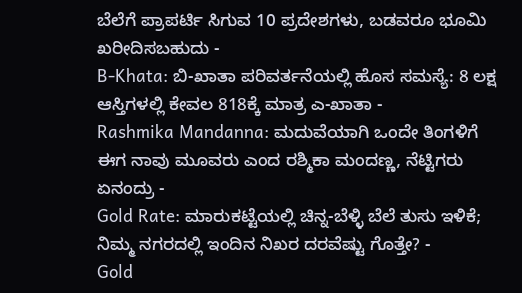ಬೆಲೆಗೆ ಪ್ರಾಪರ್ಟಿ ಸಿಗುವ 10 ಪ್ರದೇಶಗಳು, ಬಡವರೂ ಭೂಮಿ ಖರೀದಿಸಬಹುದು -
B-Khata: ಬಿ-ಖಾತಾ ಪರಿವರ್ತನೆಯಲ್ಲಿ ಹೊಸ ಸಮಸ್ಯೆ: 8 ಲಕ್ಷ ಆಸ್ತಿಗಳಲ್ಲಿ ಕೇವಲ 818ಕ್ಕೆ ಮಾತ್ರ ಎ-ಖಾತಾ -
Rashmika Mandanna: ಮದುವೆಯಾಗಿ ಒಂದೇ ತಿಂಗಳಿಗೆ ಈಗ ನಾವು ಮೂವರು ಎಂದ ರಶ್ಮಿಕಾ ಮಂದಣ್ಣ, ನೆಟ್ಟಿಗರು ಏನಂದ್ರು -
Gold Rate: ಮಾರುಕಟ್ಟೆಯಲ್ಲಿ ಚಿನ್ನ-ಬೆಳ್ಳಿ ಬೆಲೆ ತುಸು ಇಳಿಕೆ; ನಿಮ್ಮ ನಗರದಲ್ಲಿ ಇಂದಿನ ನಿಖರ ದರವೆಷ್ಟು ಗೊತ್ತೇ? -
Gold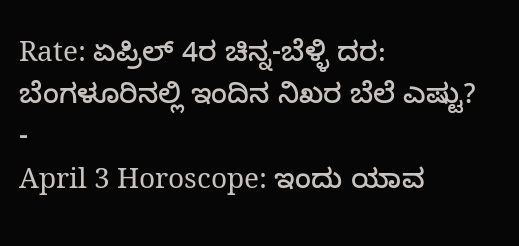Rate: ಏಪ್ರಿಲ್ 4ರ ಚಿನ್ನ-ಬೆಳ್ಳಿ ದರ: ಬೆಂಗಳೂರಿನಲ್ಲಿ ಇಂದಿನ ನಿಖರ ಬೆಲೆ ಎಷ್ಟು? -
April 3 Horoscope: ಇಂದು ಯಾವ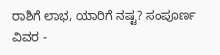ರಾಶಿಗೆ ಲಾಭ, ಯಾರಿಗೆ ನಷ್ಟ? ಸಂಪೂರ್ಣ ವಿವರ -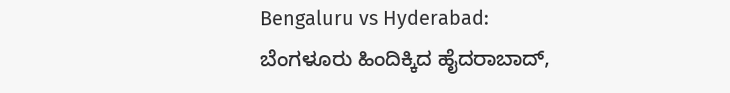Bengaluru vs Hyderabad: ಬೆಂಗಳೂರು ಹಿಂದಿಕ್ಕಿದ ಹೈದರಾಬಾದ್,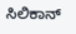ಸಿಲಿಕಾನ್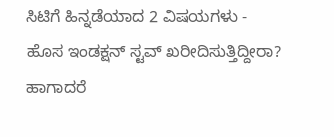ಸಿಟಿಗೆ ಹಿನ್ನಡೆಯಾದ 2 ವಿಷಯಗಳು -
ಹೊಸ ಇಂಡಕ್ಷನ್ ಸ್ಟವ್ ಖರೀದಿಸುತ್ತಿದ್ದೀರಾ? ಹಾಗಾದರೆ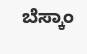ಬೆಸ್ಕಾಂ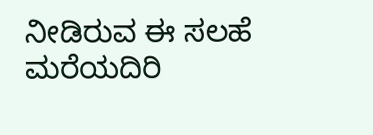ನೀಡಿರುವ ಈ ಸಲಹೆ ಮರೆಯದಿರಿ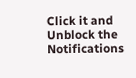Click it and Unblock the Notifications